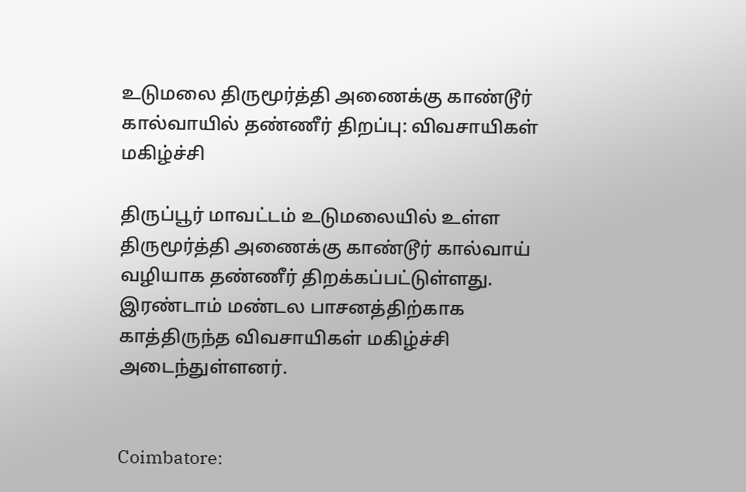உடுமலை திருமூர்த்தி அணைக்கு காண்டூர் கால்வாயில் தண்ணீர் திறப்பு: விவசாயிகள் மகிழ்ச்சி

திருப்பூர் மாவட்டம் உடுமலையில் உள்ள திருமூர்த்தி அணைக்கு காண்டூர் கால்வாய் வழியாக தண்ணீர் திறக்கப்பட்டுள்ளது. இரண்டாம் மண்டல பாசனத்திற்காக காத்திருந்த விவசாயிகள் மகிழ்ச்சி அடைந்துள்ளனர்.


Coimbatore: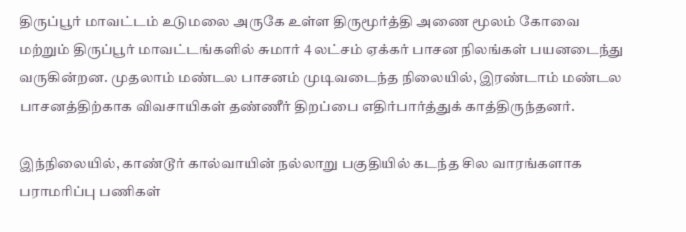திருப்பூர் மாவட்டம் உடுமலை அருகே உள்ள திருமூர்த்தி அணை மூலம் கோவை மற்றும் திருப்பூர் மாவட்டங்களில் சுமார் 4 லட்சம் ஏக்கர் பாசன நிலங்கள் பயனடைந்து வருகின்றன. முதலாம் மண்டல பாசனம் முடிவடைந்த நிலையில், இரண்டாம் மண்டல பாசனத்திற்காக விவசாயிகள் தண்ணீர் திறப்பை எதிர்பார்த்துக் காத்திருந்தனர்.

இந்நிலையில், காண்டூர் கால்வாயின் நல்லாறு பகுதியில் கடந்த சில வாரங்களாக பராமரிப்பு பணிகள்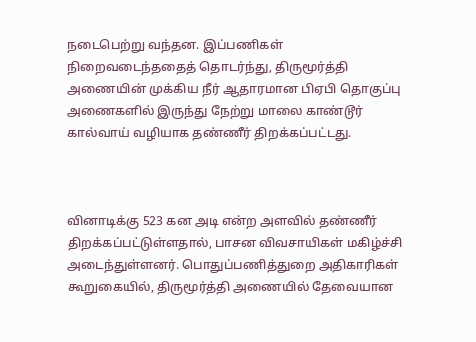நடைபெற்று வந்தன. இப்பணிகள் நிறைவடைந்ததைத் தொடர்ந்து, திருமூர்த்தி அணையின் முக்கிய நீர் ஆதாரமான பிஏபி தொகுப்பு அணைகளில் இருந்து நேற்று மாலை காண்டூர் கால்வாய் வழியாக தண்ணீர் திறக்கப்பட்டது.



வினாடிக்கு 523 கன அடி என்ற அளவில் தண்ணீர் திறக்கப்பட்டுள்ளதால், பாசன விவசாயிகள் மகிழ்ச்சி அடைந்துள்ளனர். பொதுப்பணித்துறை அதிகாரிகள் கூறுகையில், திருமூர்த்தி அணையில் தேவையான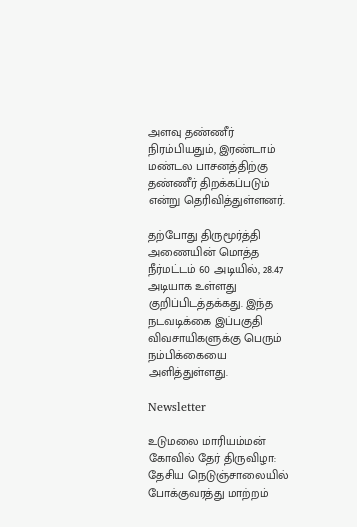அளவு தண்ணீர் நிரம்பியதும், இரண்டாம் மண்டல பாசனத்திற்கு தண்ணீர் திறக்கப்படும் என்று தெரிவித்துள்ளனர்.

தற்போது திருமூர்த்தி அணையின் மொத்த நீர்மட்டம் 60 அடியில், 28.47 அடியாக உள்ளது குறிப்பிடத்தக்கது. இந்த நடவடிக்கை இப்பகுதி விவசாயிகளுக்கு பெரும் நம்பிக்கையை அளித்துள்ளது.

Newsletter

உடுமலை மாரியம்மன் கோவில் தேர் திருவிழா: தேசிய நெடுஞ்சாலையில் போக்குவரத்து மாற்றம்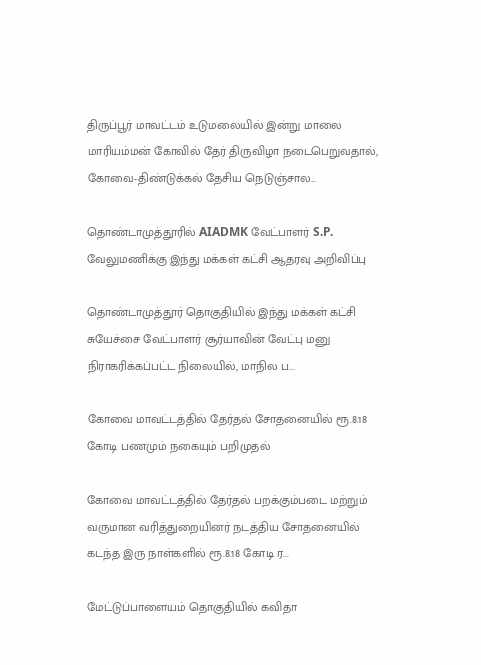திருப்பூர் மாவட்டம் உடுமலையில் இன்று மாலை மாரியம்மன் கோவில் தேர் திருவிழா நடைபெறுவதால், கோவை-திண்டுக்கல் தேசிய நெடுஞ்சால...

தொண்டாமுத்தூரில் AIADMK வேட்பாளர் S.P. வேலுமணிக்கு இந்து மக்கள் கட்சி ஆதரவு அறிவிப்பு

தொண்டாமுத்தூர் தொகுதியில் இந்து மக்கள் கட்சி சுயேச்சை வேட்பாளர் சூர்யாவின் வேட்பு மனு நிராகரிக்கப்பட்ட நிலையில், மாநில ப...

கோவை மாவட்டத்தில் தேர்தல் சோதனையில் ரூ.8.18 கோடி பணமும் நகையும் பறிமுதல்

கோவை மாவட்டத்தில் தேர்தல் பறக்கும்படை மற்றும் வருமான வரித்துறையினர் நடத்திய சோதனையில் கடந்த இரு நாள்களில் ரூ.8.18 கோடி ர...

மேட்டுப்பாளையம் தொகுதியில் கவிதா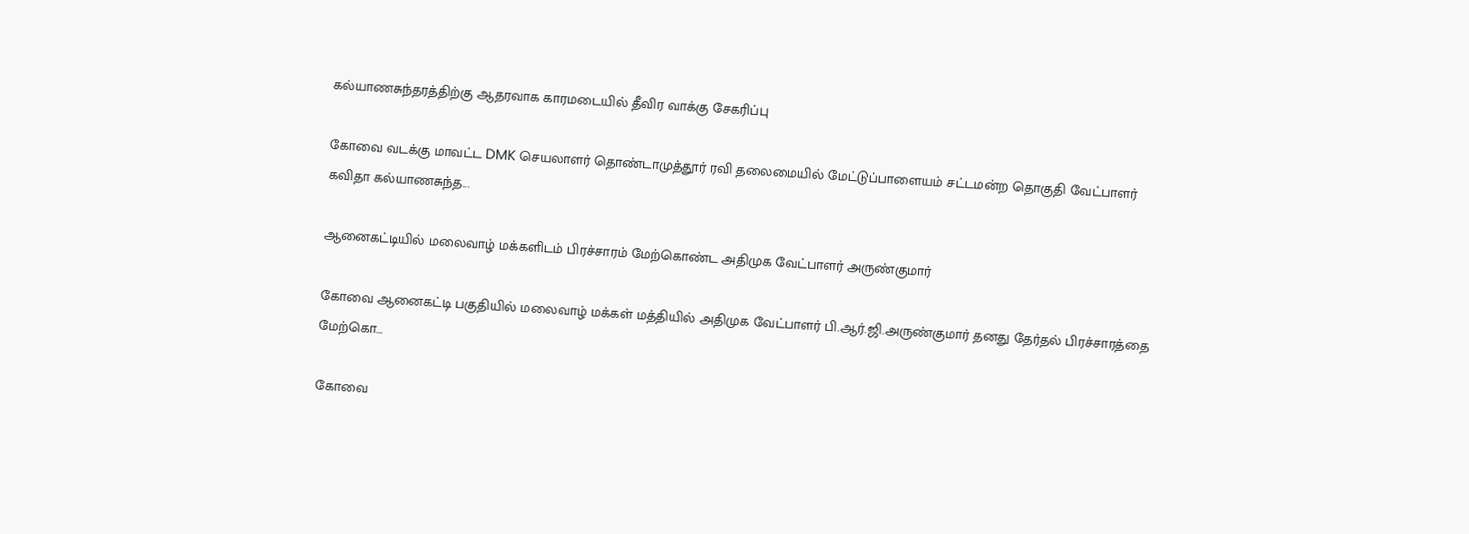கல்யாணசுந்தரத்திற்கு ஆதரவாக காரமடையில் தீவிர வாக்கு சேகரிப்பு

கோவை வடக்கு மாவட்ட DMK செயலாளர் தொண்டாமுத்தூர் ரவி தலைமையில் மேட்டுப்பாளையம் சட்டமன்ற தொகுதி வேட்பாளர் கவிதா கல்யாணசுந்த...

ஆனைகட்டியில் மலைவாழ் மக்களிடம் பிரச்சாரம் மேற்கொண்ட அதிமுக வேட்பாளர் அருண்குமார்

கோவை ஆனைகட்டி பகுதியில் மலைவாழ் மக்கள் மத்தியில் அதிமுக வேட்பாளர் பி.ஆர்.ஜி.அருண்குமார் தனது தேர்தல் பிரச்சாரத்தை மேற்கொ...

கோவை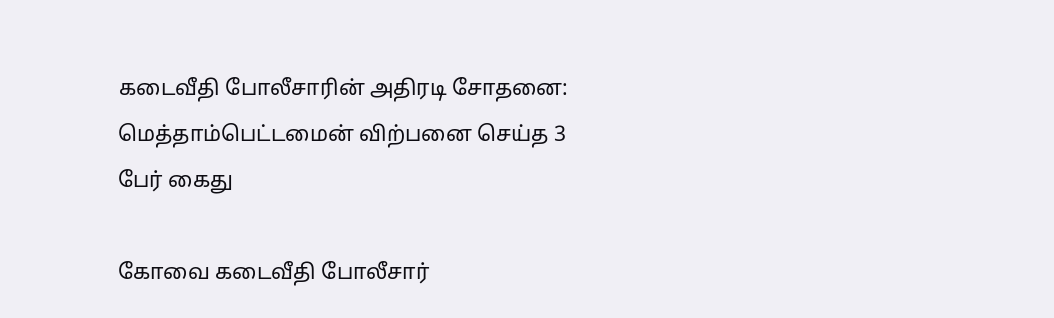கடைவீதி போலீசாரின் அதிரடி சோதனை: மெத்தாம்பெட்டமைன் விற்பனை செய்த 3 பேர் கைது

கோவை கடைவீதி போலீசார்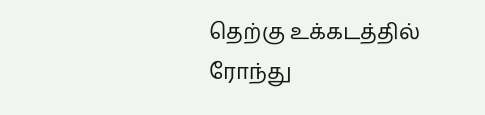தெற்கு உக்கடத்தில் ரோந்து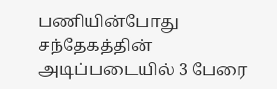பணியின்போது சந்தேகத்தின் அடிப்படையில் 3 பேரை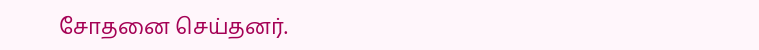சோதனை செய்தனர்.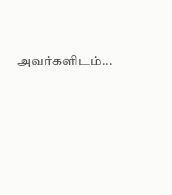அவர்களிடம்...